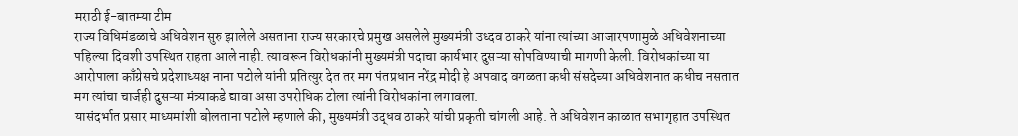मराठी ई-बातम्या टीम
राज्य विधिमंडळाचे अधिवेशन सुरु झालेले असताना राज्य सरकारचे प्रमुख असलेले मुख्यमंत्री उध्दव ठाकरे यांना त्यांच्या आजारपणामुळे अधिवेशनाच्या पहिल्या दिवशी उपस्थित राहता आले नाही. त्यावरून विरोधकांनी मुख्यमंत्री पदाचा कार्यभार दुसऱ्या सोपविण्याची मागणी केली. विरोधकांच्या या आरोपाला काँग्रेसचे प्रदेशाध्यक्ष नाना पटोले यांनी प्रतित्युर देत तर मग पंतप्रधान नरेंद्र मोदी हे अपवाद वगळता कधी संसदेच्या अधिवेशनात कधीच नसतात मग त्यांचा चार्जही दुसऱ्या मंत्र्याकडे द्यावा असा उपरोधिक टोला त्यांनी विरोधकांना लगावला.
यासंदर्भात प्रसार माध्यमांशी बोलताना पटोले म्हणाले की, मुख्यमंत्री उद्धव ठाकरे यांची प्रकृती चांगली आहे. ते अधिवेशन काळात सभागृहात उपस्थित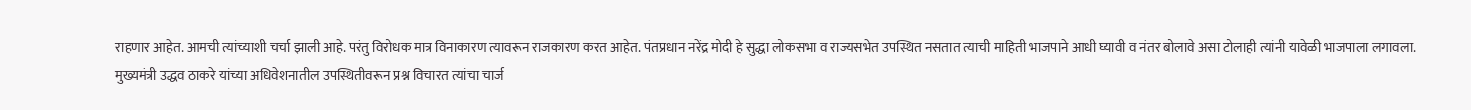राहणार आहेत. आमची त्यांच्याशी चर्चा झाली आहे. परंतु विरोधक मात्र विनाकारण त्यावरून राजकारण करत आहेत. पंतप्रधान नरेंद्र मोदी हे सुद्धा लोकसभा व राज्यसभेत उपस्थित नसतात त्याची माहिती भाजपाने आधी घ्यावी व नंतर बोलावे असा टोलाही त्यांनी यावेळी भाजपाला लगावला.
मुख्यमंत्री उद्धव ठाकरे यांच्या अधिवेशनातील उपस्थितीवरून प्रश्न विचारत त्यांचा चार्ज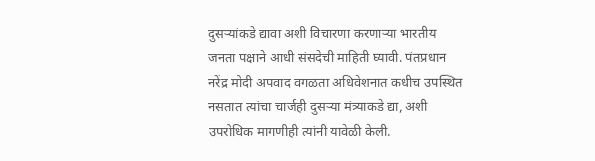दुसऱ्यांकडे द्यावा अशी विचारणा करणाऱ्या भारतीय जनता पक्षाने आधी संसदेची माहिती घ्यावी. पंतप्रधान नरेंद्र मोदी अपवाद वगळता अधिवेशनात कधीच उपस्थित नसतात त्यांचा चार्जही दुसऱ्या मंत्र्याकडे द्या, अशी उपरोधिक मागणीही त्यांनी यावेळी केली.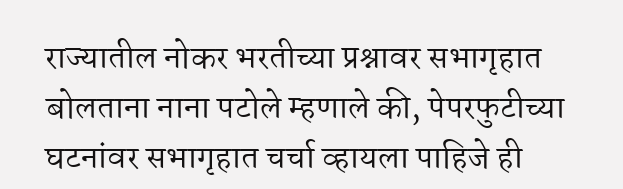राज्यातील नोकर भरतीच्या प्रश्नावर सभागृहात बोलताना नाना पटोले म्हणाले की, पेपरफुटीच्या घटनांवर सभागृहात चर्चा व्हायला पाहिजे ही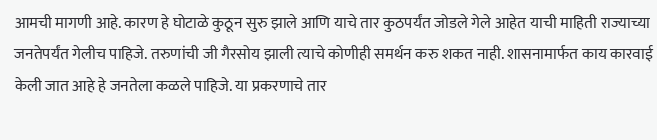आमची मागणी आहे. कारण हे घोटाळे कुठून सुरु झाले आणि याचे तार कुठपर्यंत जोडले गेले आहेत याची माहिती राज्याच्या जनतेपर्यंत गेलीच पाहिजे. तरुणांची जी गैरसोय झाली त्याचे कोणीही समर्थन करु शकत नाही. शासनामार्फत काय कारवाई केली जात आहे हे जनतेला कळले पाहिजे. या प्रकरणाचे तार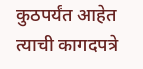कुठपर्यंत आहेत त्याची कागदपत्रे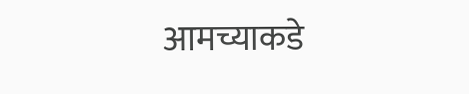आमच्याकडे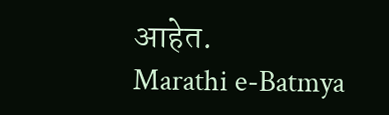आहेत.
Marathi e-Batmya